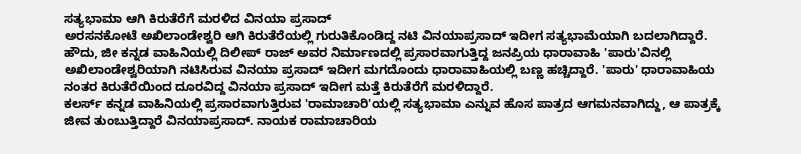ಸತ್ಯಭಾಮಾ ಆಗಿ ಕಿರುತೆರೆಗೆ ಮರಳಿದ ವಿನಯಾ ಪ್ರಸಾದ್
ಅರಸನಕೋಟೆ ಅಖಿಲಾಂಡೇಶ್ವರಿ ಆಗಿ ಕಿರುತೆರೆಯಲ್ಲಿ ಗುರುತಿಕೊಂಡಿದ್ದ ನಟಿ ವಿನಯಾಪ್ರಸಾದ್ ಇದೀಗ ಸತ್ಯಭಾಮೆಯಾಗಿ ಬದಲಾಗಿದ್ದಾರೆ. ಹೌದು, ಜೀ ಕನ್ನಡ ವಾಹಿನಿಯಲ್ಲಿ ದಿಲೀಪ್ ರಾಜ್ ಅವರ ನಿರ್ಮಾಣದಲ್ಲಿ ಪ್ರಸಾರವಾಗುತ್ತಿದ್ದ ಜನಪ್ರಿಯ ಧಾರಾವಾಹಿ 'ಪಾರು'ವಿನಲ್ಲಿ ಅಖಿಲಾಂಡೇಶ್ವರಿಯಾಗಿ ನಟಿಸಿರುವ ವಿನಯಾ ಪ್ರಸಾದ್ ಇದೀಗ ಮಗದೊಂದು ಧಾರಾವಾಹಿಯಲ್ಲಿ ಬಣ್ಣ ಹಚ್ಚಿದ್ದಾರೆ. 'ಪಾರು' ಧಾರಾವಾಹಿಯ ನಂತರ ಕಿರುತೆರೆಯಿಂದ ದೂರವಿದ್ದ ವಿನಯಾ ಪ್ರಸಾದ್ ಇದೀಗ ಮತ್ತೆ ಕಿರುತೆರೆಗೆ ಮರಳಿದ್ದಾರೆ.
ಕಲರ್ಸ್ ಕನ್ನಡ ವಾಹಿನಿಯಲ್ಲಿ ಪ್ರಸಾರವಾಗುತ್ತಿರುವ 'ರಾಮಾಚಾರಿ'ಯಲ್ಲಿ ಸತ್ಯಭಾಮಾ ಎನ್ನುವ ಹೊಸ ಪಾತ್ರದ ಆಗಮನವಾಗಿದ್ದು, ಆ ಪಾತ್ರಕ್ಕೆ ಜೀವ ತುಂಬುತ್ತಿದ್ದಾರೆ ವಿನಯಾಪ್ರಸಾದ್. ನಾಯಕ ರಾಮಾಚಾರಿಯ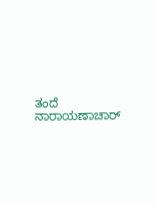ತಂದೆ ನಾರಾಯಣಾಚಾರ್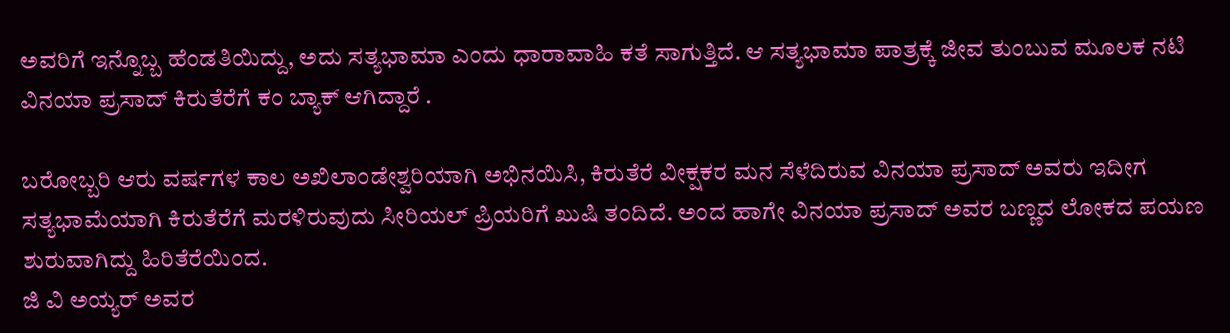ಅವರಿಗೆ ಇನ್ನೊಬ್ಬ ಹೆಂಡತಿಯಿದ್ದು, ಅದು ಸತ್ಯಭಾಮಾ ಎಂದು ಧಾರಾವಾಹಿ ಕತೆ ಸಾಗುತ್ತಿದೆ. ಆ ಸತ್ಯಭಾಮಾ ಪಾತ್ರಕ್ಕೆ ಜೀವ ತುಂಬುವ ಮೂಲಕ ನಟಿ ವಿನಯಾ ಪ್ರಸಾದ್ ಕಿರುತೆರೆಗೆ ಕಂ ಬ್ಯಾಕ್ ಆಗಿದ್ದಾರೆ .

ಬರೋಬ್ಬರಿ ಆರು ವರ್ಷಗಳ ಕಾಲ ಅಖಿಲಾಂಡೇಶ್ವರಿಯಾಗಿ ಅಭಿನಯಿಸಿ, ಕಿರುತೆರೆ ವೀಕ್ಷಕರ ಮನ ಸೆಳೆದಿರುವ ವಿನಯಾ ಪ್ರಸಾದ್ ಅವರು ಇದೀಗ ಸತ್ಯಭಾಮೆಯಾಗಿ ಕಿರುತೆರೆಗೆ ಮರಳಿರುವುದು ಸೀರಿಯಲ್ ಪ್ರಿಯರಿಗೆ ಖುಷಿ ತಂದಿದೆ. ಅಂದ ಹಾಗೇ ವಿನಯಾ ಪ್ರಸಾದ್ ಅವರ ಬಣ್ಣದ ಲೋಕದ ಪಯಣ ಶುರುವಾಗಿದ್ದು ಹಿರಿತೆರೆಯಿಂದ.
ಜಿ ವಿ ಅಯ್ಯರ್ ಅವರ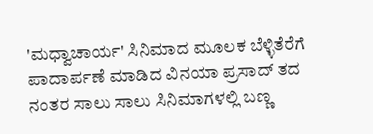'ಮಧ್ವಾಚಾರ್ಯ' ಸಿನಿಮಾದ ಮೂಲಕ ಬೆಳ್ಳಿತೆರೆಗೆ ಪಾದಾರ್ಪಣೆ ಮಾಡಿದ ವಿನಯಾ ಪ್ರಸಾದ್ ತದ ನಂತರ ಸಾಲು ಸಾಲು ಸಿನಿಮಾಗಳಲ್ಲಿ ಬಣ್ಣ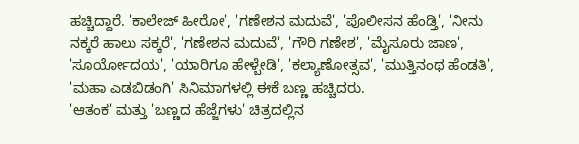ಹಚ್ಚಿದ್ದಾರೆ. 'ಕಾಲೇಜ್ ಹೀರೋ', 'ಗಣೇಶನ ಮದುವೆ', 'ಪೊಲೀಸನ ಹೆಂಡ್ತಿ', 'ನೀನು ನಕ್ಕರೆ ಹಾಲು ಸಕ್ಕರೆ', 'ಗಣೇಶನ ಮದುವೆ', 'ಗೌರಿ ಗಣೇಶ', 'ಮೈಸೂರು ಜಾಣ', 'ಸೂರ್ಯೋದಯ', 'ಯಾರಿಗೂ ಹೇಳ್ಬೇಡಿ', 'ಕಲ್ಯಾಣೋತ್ಸವ', 'ಮುತ್ತಿನಂಥ ಹೆಂಡತಿ', 'ಮಹಾ ಎಡಬಿಡಂಗಿ' ಸಿನಿಮಾಗಳಲ್ಲಿ ಈಕೆ ಬಣ್ಣ ಹಚ್ಚಿದರು.
'ಆತಂಕ' ಮತ್ತು 'ಬಣ್ಣದ ಹೆಜ್ಜೆಗಳು' ಚಿತ್ರದಲ್ಲಿನ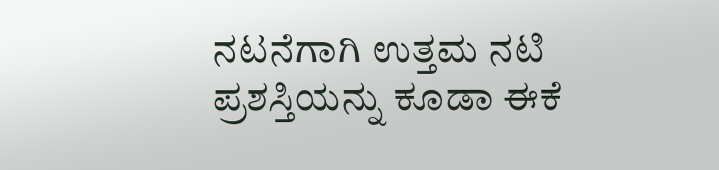ನಟನೆಗಾಗಿ ಉತ್ತಮ ನಟಿ ಪ್ರಶಸ್ತಿಯನ್ನು ಕೂಡಾ ಈಕೆ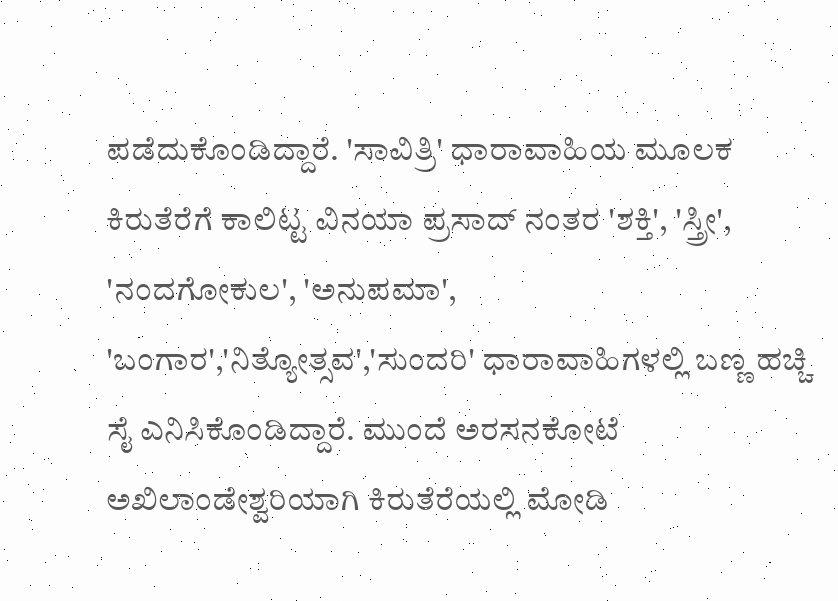ಪಡೆದುಕೊಂಡಿದ್ದಾರೆ. 'ಸಾವಿತ್ರಿ' ಧಾರಾವಾಹಿಯ ಮೂಲಕ ಕಿರುತೆರೆಗೆ ಕಾಲಿಟ್ಟ ವಿನಯಾ ಪ್ರಸಾದ್ ನಂತರ 'ಶಕ್ತಿ', 'ಸ್ತ್ರೀ', 'ನಂದಗೋಕುಲ', 'ಅನುಪಮಾ', 'ಬಂಗಾರ','ನಿತ್ಯೋತ್ಸವ','ಸುಂದರಿ' ಧಾರಾವಾಹಿಗಳಲ್ಲಿ ಬಣ್ಣ ಹಚ್ಚಿ ಸೈ ಎನಿಸಿಕೊಂಡಿದ್ದಾರೆ. ಮುಂದೆ ಅರಸನಕೋಟೆ ಅಖಿಲಾಂಡೇಶ್ವರಿಯಾಗಿ ಕಿರುತೆರೆಯಲ್ಲಿ ಮೋಡಿ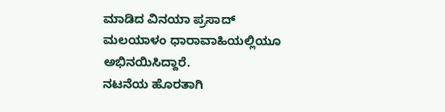ಮಾಡಿದ ವಿನಯಾ ಪ್ರಸಾದ್ ಮಲಯಾಳಂ ಧಾರಾವಾಹಿಯಲ್ಲಿಯೂ ಅಭಿನಯಿಸಿದ್ದಾರೆ.
ನಟನೆಯ ಹೊರತಾಗಿ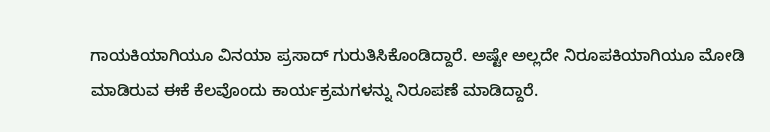ಗಾಯಕಿಯಾಗಿಯೂ ವಿನಯಾ ಪ್ರಸಾದ್ ಗುರುತಿಸಿಕೊಂಡಿದ್ದಾರೆ. ಅಷ್ಟೇ ಅಲ್ಲದೇ ನಿರೂಪಕಿಯಾಗಿಯೂ ಮೋಡಿ ಮಾಡಿರುವ ಈಕೆ ಕೆಲವೊಂದು ಕಾರ್ಯಕ್ರಮಗಳನ್ನು ನಿರೂಪಣೆ ಮಾಡಿದ್ದಾರೆ.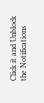Click it and Unblock the Notifications